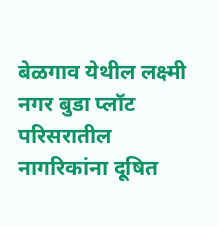बेळगाव येथील लक्ष्मी नगर बुडा प्लॉट परिसरातील नागरिकांना दूषित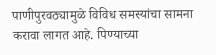पाणीपुरवठ्यामुळे विविध समस्यांचा सामना करावा लागत आहे. पिण्याच्या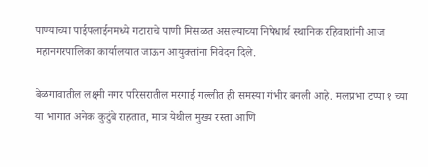पाण्याच्या पाईपलाईनमध्ये गटाराचे पाणी मिसळत असल्याच्या निषेधार्थ स्थानिक रहिवाशांनी आज महानगरपालिका कार्यालयात जाऊन आयुक्तांना निवेदन दिले.

बेळगावातील लक्ष्मी नगर परिसरातील मरगाई गल्लीत ही समस्या गंभीर बनली आहे. मलप्रभा टप्पा १ च्या या भागात अनेक कुटुंबे राहतात, मात्र येथील मुख्य रस्ता आणि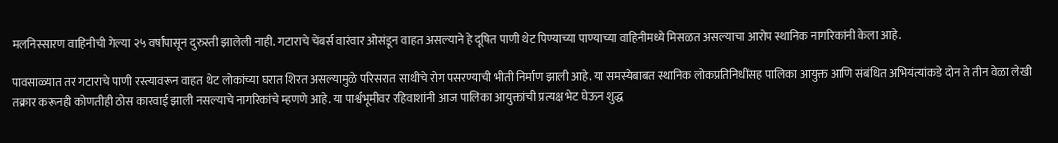मलनिस्सारण वाहिनीची गेल्या २५ वर्षांपासून दुरुस्ती झालेली नाही. गटाराचे चेंबर्स वारंवार ओसंडून वाहत असल्याने हे दूषित पाणी थेट पिण्याच्या पाण्याच्या वाहिनीमध्ये मिसळत असल्याचा आरोप स्थानिक नागरिकांनी केला आहे.

पावसाळ्यात तर गटाराचे पाणी रस्त्यावरून वाहत थेट लोकांच्या घरात शिरत असल्यामुळे परिसरात साथीचे रोग पसरण्याची भीती निर्माण झाली आहे. या समस्येबाबत स्थानिक लोकप्रतिनिधींसह पालिका आयुक्त आणि संबंधित अभियंत्यांकडे दोन ते तीन वेळा लेखी तक्रार करूनही कोणतीही ठोस कारवाई झाली नसल्याचे नागरिकांचे म्हणणे आहे. या पार्श्वभूमीवर रहिवाशांनी आज पालिका आयुक्तांची प्रत्यक्ष भेट घेऊन शुद्ध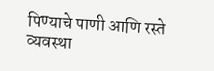पिण्याचे पाणी आणि रस्ते व्यवस्था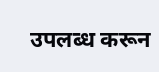उपलब्ध करून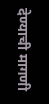देण्याची मागणी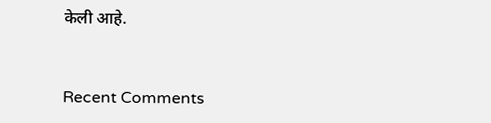केली आहे.


Recent Comments